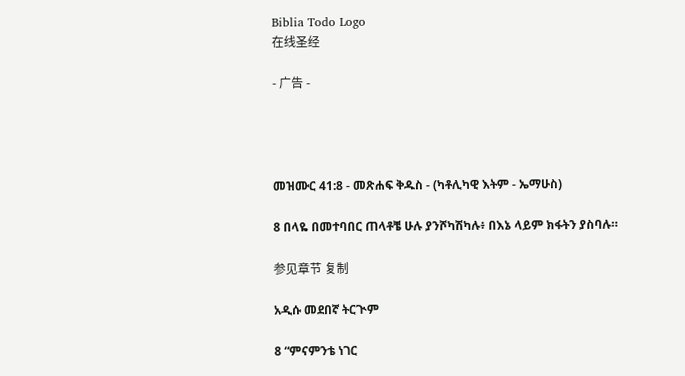Biblia Todo Logo
在线圣经

- 广告 -




መዝሙር 41:8 - መጽሐፍ ቅዱስ - (ካቶሊካዊ እትም - ኤማሁስ)

8 በላዬ በመተባበር ጠላቶቼ ሁሉ ያንሾካሽካሉ፥ በእኔ ላይም ክፋትን ያስባሉ።

参见章节 复制

አዲሱ መደበኛ ትርጒም

8 “ምናምንቴ ነገር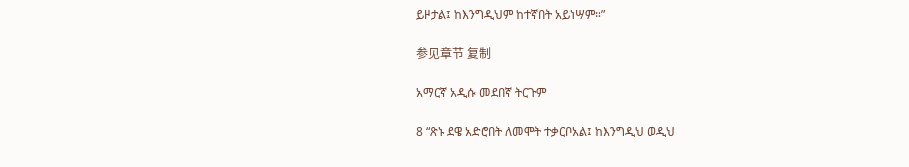ይዞታል፤ ከእንግዲህም ከተኛበት አይነሣም።”

参见章节 复制

አማርኛ አዲሱ መደበኛ ትርጉም

8 “ጽኑ ደዌ አድሮበት ለመሞት ተቃርቦአል፤ ከእንግዲህ ወዲህ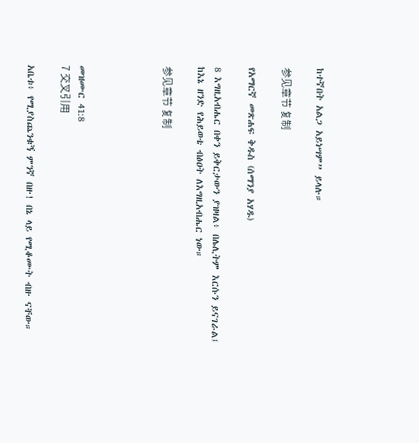ከተኛበት አልጋ አይነሣም” ይላሉ።

参见章节 复制

የአማርኛ መጽሐፍ ቅዱስ (ሰማንያ አሃዱ)

8 እግዚአብሔር በቀን ይቅርታውን ያዝዛል፥ በሌሊትም እርሱን ይናገራል፤ ከእኔ ዘንድ የሕይወቴ ብፅዐት ለእግዚአብሔር ነው።

参见章节 复制




መዝሙር 41:8
7 交叉引用

አቤቱ፥ የሚያስጨንቁኝ ምንኛ በዙ! በኔ ላይ የሚቆሙት ብዙ ናቸው።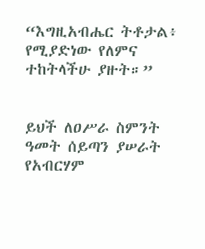“እግዚአብሔር ትቶታል፥ የሚያድነው የለምና ተከትላችሁ ያዙት።”


ይህች ለዐሥራ ስምንት ዓመት ሰይጣን ያሠራት የአብርሃም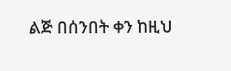ልጅ በሰንበት ቀን ከዚህ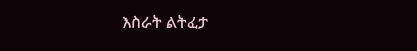እስራት ልትፈታ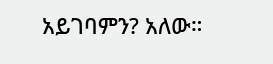አይገባምን? አለው።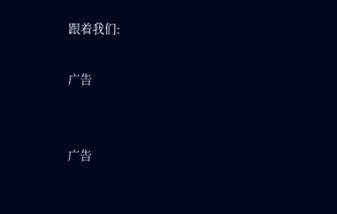跟着我们:

广告


广告